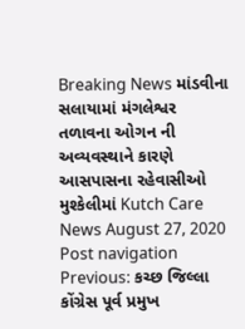Breaking News માંડવીના સલાયામાં મંગલેશ્વર તળાવના ઓગન ની અવ્યવસ્થાને કારણે આસપાસના રહેવાસીઓ મુશ્કેલીમાં Kutch Care News August 27, 2020 Post navigation Previous: કચ્છ જિલ્લા કોંગ્રેસ પૂર્વ પ્રમુખ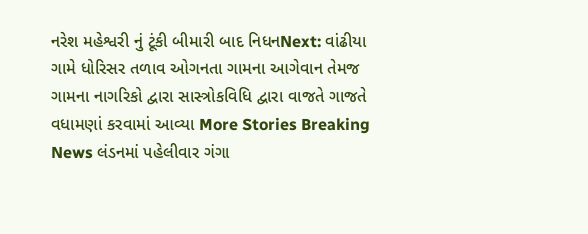નરેશ મહેશ્વરી નું ટૂંકી બીમારી બાદ નિધનNext: વાંઢીયા ગામે ધોરિસર તળાવ ઓગનતા ગામના આગેવાન તેમજ ગામના નાગરિકો દ્વારા સાસ્ત્રોકવિધિ દ્વારા વાજતે ગાજતે વધામણાં કરવામાં આવ્યા More Stories Breaking News લંડનમાં પહેલીવાર ગંગા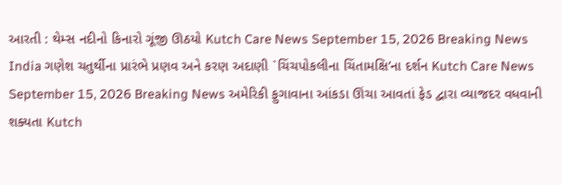આરતી : થેમ્સ નદીનો કિનારો ગૂંજી ઊઠયો Kutch Care News September 15, 2026 Breaking News India ગણેશ ચતુર્થીના પ્રારંભે પ્રણવ અને કરણ અદાણી `ચિંચપોકલીના ચિંતામક્ષિ’ના દર્શન Kutch Care News September 15, 2026 Breaking News અમેરિકી ફુગાવાના આંકડા ઊંચા આવતાં ફેડ દ્વારા વ્યાજદર વધવાની શક્યતા Kutch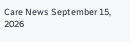Care News September 15, 2026